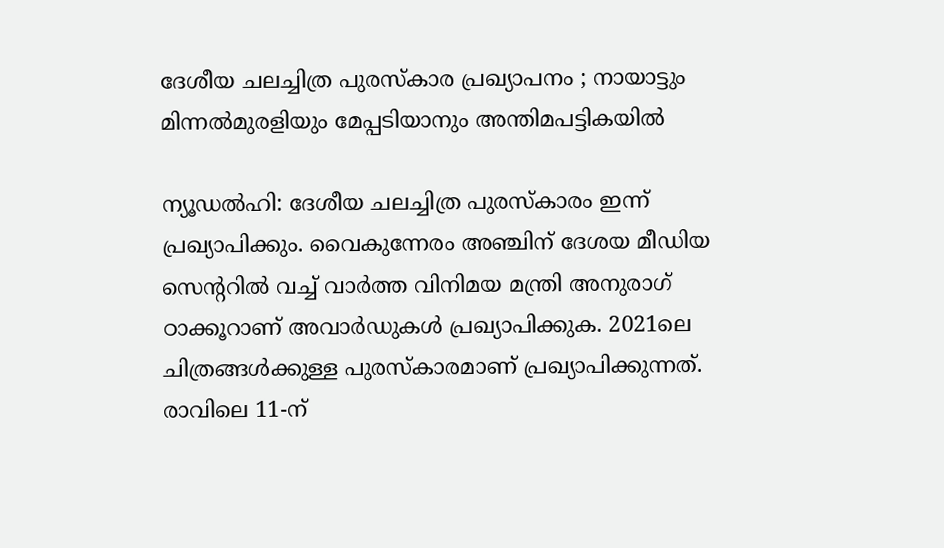ദേശീയ ചലച്ചിത്ര പുരസ്കാര പ്രഖ്യാപനം ; നായാട്ടും മിന്നൽമുരളി‌യും മേപ്പടിയാനും അന്തിമപട്ടികയിൽ

ന്യൂഡൽഹി: ദേശീയ ചലച്ചിത്ര പുരസ്കാരം ഇന്ന് പ്രഖ്യാപിക്കും. വൈകുന്നേരം അഞ്ചിന് ദേശയ മീഡിയ സെന്‍ററിൽ വച്ച് വാർത്ത വിനിമയ മന്ത്രി അനുരാഗ് ഠാക്കൂറാണ് അവാർഡുകൾ പ്രഖ്യാപിക്കുക. 2021ലെ ചിത്രങ്ങൾക്കുള്ള പുരസ്കാരമാണ് പ്രഖ്യാപിക്കുന്നത്. രാവിലെ 11-ന്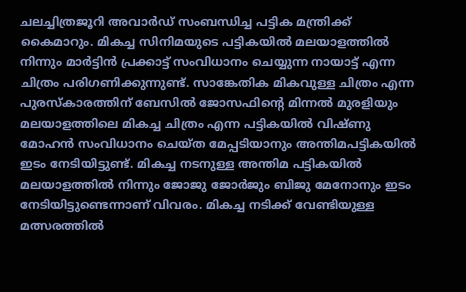ചലച്ചിത്രജൂറി അവാർഡ് സംബന്ധിച്ച പട്ടിക മന്ത്രിക്ക് കൈമാറും. മികച്ച സിനിമയുടെ പട്ടികയിൽ മലയാളത്തിൽ നിന്നും മാർട്ടിൻ പ്രക്കാട്ട് സംവിധാനം ചെയ്യുന്ന നായാട്ട് എന്ന ചിത്രം പരിഗണിക്കുന്നുണ്ട്. സാങ്കേതിക മികവുള്ള ചിത്രം എന്ന പുരസ്കാരത്തിന് ബേസിൽ ജോസഫിന്‍റെ മിന്നൽ മുരളിയും മലയാളത്തിലെ മികച്ച ചിത്രം എന്ന പട്ടികയിൽ വിഷ്ണു മോഹൻ സംവിധാനം ചെയ്ത മേപ്പടിയാനും അന്തിമപട്ടികയിൽ ഇടം നേടിയിട്ടുണ്ട്. മികച്ച നടനുള്ള അന്തിമ പട്ടികയിൽ മലയാളത്തിൽ നിന്നും ജോജു ജോർജും ബിജു മേനോനും ഇടം നേടിയിട്ടുണ്ടെന്നാണ് വിവരം. മികച്ച നടിക്ക് വേണ്ടിയുള്ള മത്സരത്തില്‍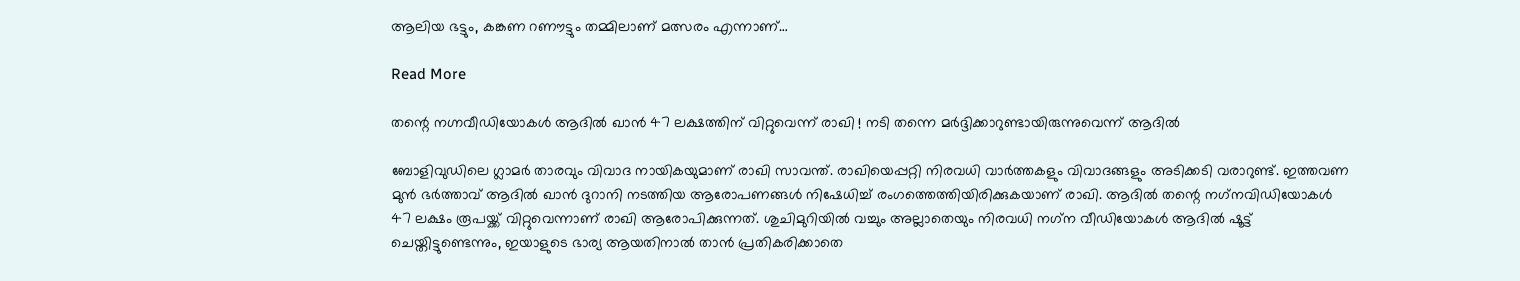ആലിയ ഭട്ടും, കങ്കണ റണൗട്ടും തമ്മിലാണ് മത്സരം എന്നാണ്…

Read More

തന്റെ നഗ്നവീഡിയോകള്‍ ആദില്‍ ഖാന്‍ 47 ലക്ഷത്തിന് വിറ്റുവെന്ന് രാഖി ! നടി തന്നെ മര്‍ദ്ദിക്കാറുണ്ടായിരുന്നുവെന്ന് ആദില്‍

ബോളിവുഡിലെ ഗ്ലാമര്‍ താരവും വിവാദ നായികയുമാണ് രാഖി സാവന്ത്. രാഖിയെപ്പറ്റി നിരവധി വാര്‍ത്തകളും വിവാദങ്ങളും അടിക്കടി വരാറുണ്ട്. ഇത്തവണ മുന്‍ ഭര്‍ത്താവ് ആദില്‍ ഖാന്‍ ദുറാനി നടത്തിയ ആരോപണങ്ങള്‍ നിഷേധിച്ച് രംഗത്തെത്തിയിരിക്കുകയാണ് രാഖി. ആദില്‍ തന്റെ നഗ്‌നവിഡിയോകള്‍ 47 ലക്ഷം രൂപയ്ക്ക് വിറ്റുവെന്നാണ് രാഖി ആരോപിക്കുന്നത്. ശുചിമുറിയില്‍ വച്ചും അല്ലാതെയും നിരവധി നഗ്‌ന വീഡിയോകള്‍ ആദില്‍ ഷൂട്ട് ചെയ്തിട്ടുണ്ടെന്നും, ഇയാളുടെ ഭാര്യ ആയതിനാല്‍ താന്‍ പ്രതികരിക്കാതെ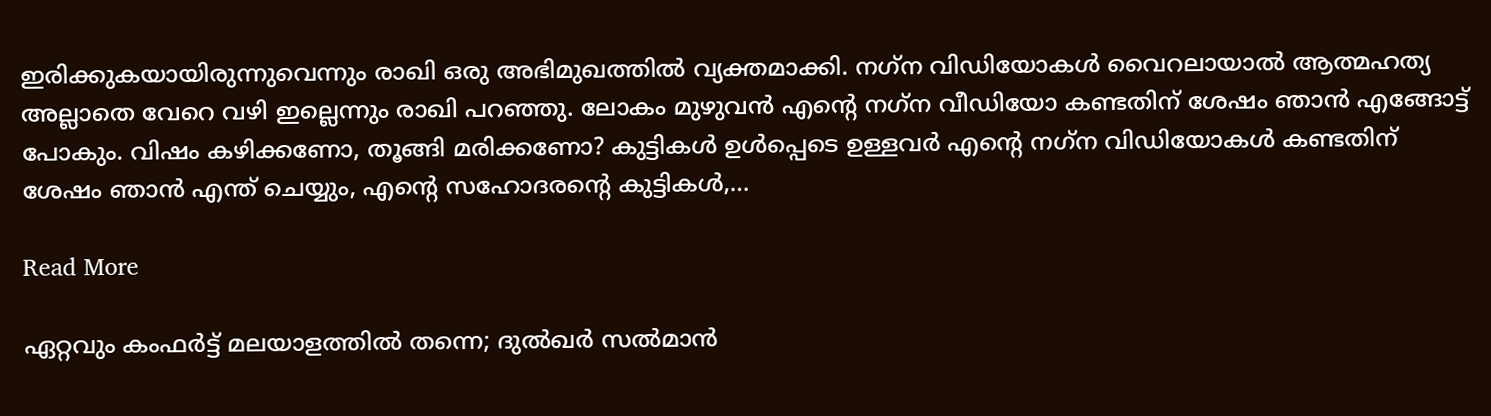ഇരിക്കുകയായിരുന്നുവെന്നും രാഖി ഒരു അഭിമുഖത്തില്‍ വ്യക്തമാക്കി. നഗ്‌ന വിഡിയോകള്‍ വൈറലായാല്‍ ആത്മഹത്യ അല്ലാതെ വേറെ വഴി ഇല്ലെന്നും രാഖി പറഞ്ഞു. ലോകം മുഴുവന്‍ എന്റെ നഗ്‌ന വീഡിയോ കണ്ടതിന് ശേഷം ഞാന്‍ എങ്ങോട്ട് പോകും. വിഷം കഴിക്കണോ, തൂങ്ങി മരിക്കണോ? കുട്ടികള്‍ ഉള്‍പ്പെടെ ഉള്ളവര്‍ എന്റെ നഗ്‌ന വിഡിയോകള്‍ കണ്ടതിന് ശേഷം ഞാന്‍ എന്ത് ചെയ്യും, എന്റെ സഹോദരന്റെ കുട്ടികള്‍,…

Read More

ഏറ്റവും കംഫര്‍ട്ട് മലയാളത്തില്‍ തന്നെ; ദുൽഖർ സൽമാൻ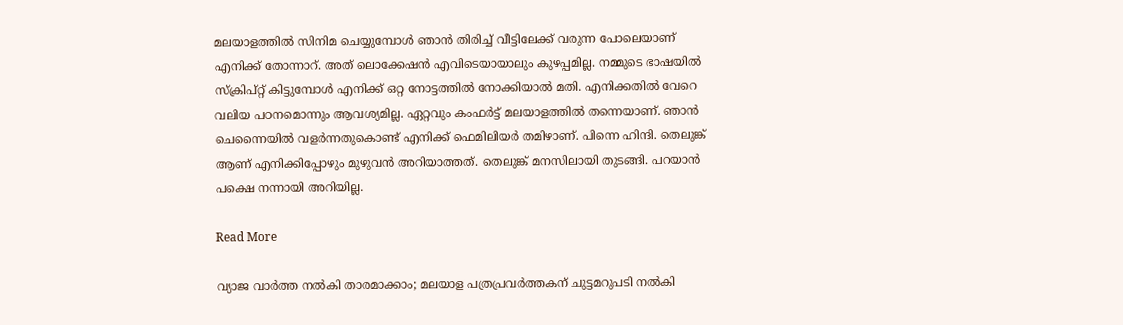മലയാളത്തില്‍ സിനിമ ചെയ്യുമ്പോള്‍ ഞാന്‍ തിരിച്ച് വീട്ടിലേക്ക് വരുന്ന പോലെയാണ് എനിക്ക് തോന്നാറ്. അത് ലൊക്കേഷന്‍ എവിടെയായാലും കുഴപ്പമില്ല. നമ്മുടെ ഭാഷയില്‍ സ്‌ക്രിപ്റ്റ് കിട്ടുമ്പോള്‍ എനിക്ക് ഒറ്റ നോട്ടത്തില്‍ നോക്കിയാല്‍ മതി. എനിക്കതില്‍ വേറെ വലിയ പഠനമൊന്നും ആവശ്യമില്ല. ഏറ്റവും കംഫര്‍ട്ട് മലയാളത്തില്‍ തന്നെയാണ്. ഞാന്‍ ചെന്നൈയില്‍ വളര്‍ന്നതുകൊണ്ട് എനിക്ക് ഫെമിലിയര്‍ തമിഴാണ്. പിന്നെ ഹിന്ദി. തെലുങ്ക് ആണ് എനിക്കിപ്പോഴും മുഴുവന്‍ അറിയാത്തത്. തെലുങ്ക് മനസിലായി തുടങ്ങി. പറയാന്‍ പക്ഷെ നന്നായി അറിയില്ല.

Read More

വ്യാജ വാർത്ത നൽകി താരമാക്കാം; മലയാള പത്രപ്രവർത്തകന് ചുട്ടമറുപടി നൽകി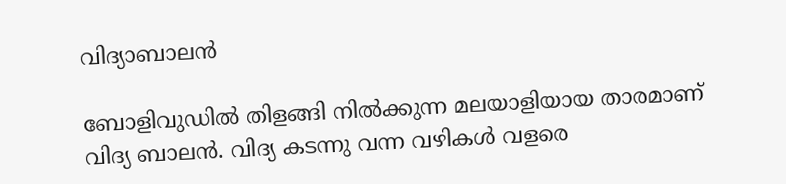വിദ്യാബാലൻ

ബോളിവുഡില്‍ തിളങ്ങി നില്‍ക്കുന്ന മലയാളിയായ താരമാണ് വിദ്യ ബാലന്‍. വിദ്യ കടന്നു വന്ന വഴികള്‍ വളരെ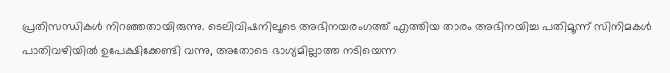പ്രതിസന്ധികള്‍ നിറഞ്ഞതായിരുന്നു. ടെലിവിഷനിലൂടെ അഭിനയരംഗത്ത് എത്തിയ താരം അഭിനയിച്ച പതിമൂന്ന് സിനിമകള്‍ പാതിവഴിയില്‍ ഉപേക്ഷിക്കേണ്ടി വന്നു, അതോടെ ഭാഗ്യമില്ലാത്ത നടിയെന്ന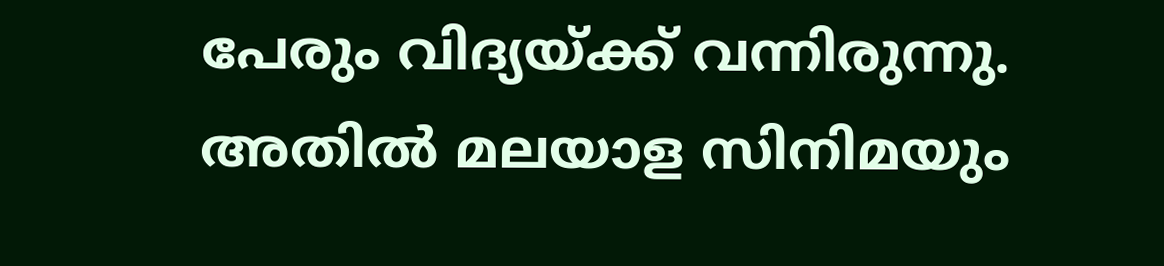പേരും വിദ്യയ്ക്ക് വന്നിരുന്നു. അതില്‍ മലയാള സിനിമയും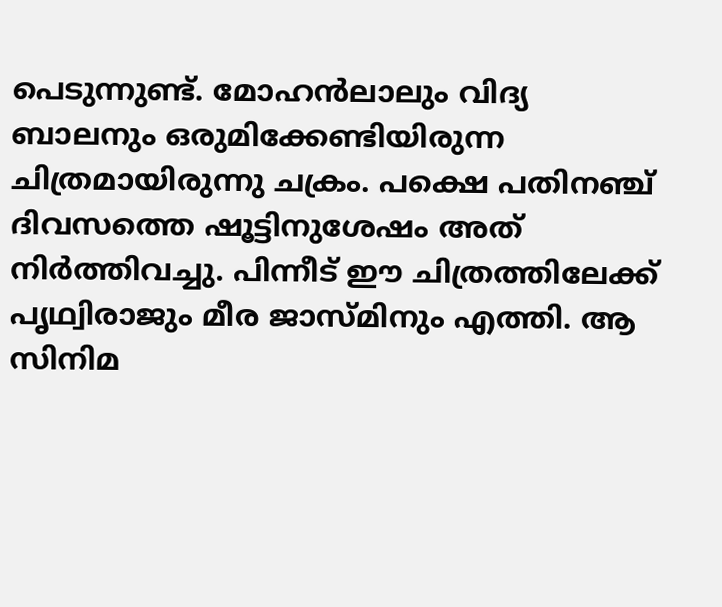പെടുന്നുണ്ട്. മോഹന്‍ലാലും വിദ്യ ബാലനും ഒരുമിക്കേണ്ടിയിരുന്ന ചിത്രമായിരുന്നു ചക്രം. പക്ഷെ പതിനഞ്ച് ദിവസത്തെ ഷൂട്ടിനുശേഷം അത് നിര്‍ത്തിവച്ചു. പിന്നീട് ഈ ചിത്രത്തിലേക്ക് പൃഥ്വിരാജും മീര ജാസ്മിനും എത്തി. ആ സിനിമ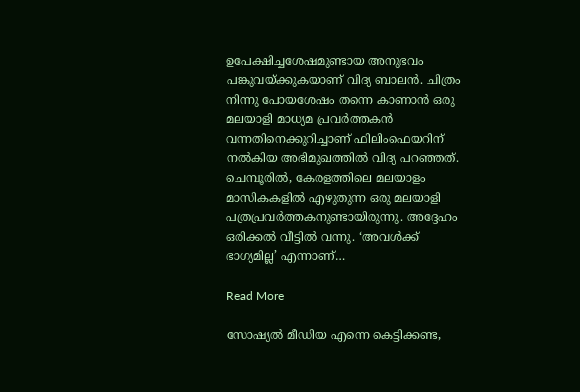ഉപേക്ഷിച്ചശേഷമുണ്ടായ അനുഭവം പങ്കുവയ്ക്കുകയാണ് വിദ്യ ബാലന്‍. ചിത്രം നിന്നു പോയശേഷം തന്നെ കാണാന്‍ ഒരു മലയാളി മാധ്യമ പ്രവര്‍ത്തകന്‍ വന്നതിനെക്കുറിച്ചാണ് ഫിലിംഫെയറിന് നല്‍കിയ അഭിമുഖത്തില്‍ വിദ്യ പറഞ്ഞത്. ചെമ്പൂരിൽ, കേരളത്തിലെ മലയാളം മാസികകളിൽ എഴുതുന്ന ഒരു മലയാളി പത്രപ്രവർത്തകനുണ്ടായിരുന്നു. അദ്ദേഹം ഒരിക്കല്‍ വീട്ടില്‍ വന്നു. ‘അവള്‍ക്ക് ഭാഗ്യമില്ല’ എന്നാണ്…

Read More

സോഷ്യൽ മീഡിയ എന്നെ കെട്ടിക്കണ്ട,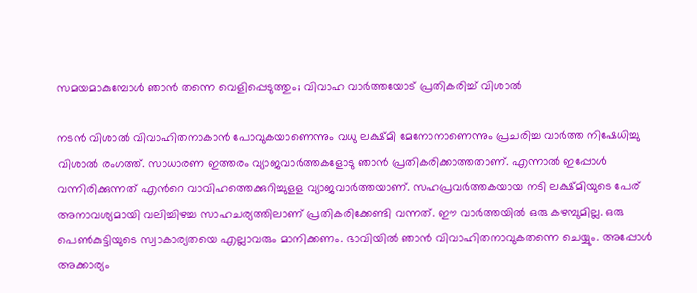സമയമാകുമ്പോൾ ഞാൻ തന്നെ വെളിപ്പെടുത്തും; വിവാഹ വാർത്തയോട് പ്രതികരിച്ച് വിശാൽ

നടൻ വിശാൽ വിവാഹിതനാകാൻ പോവുകയാണെന്നും വധു ലക്ഷ്മി മേനോനാണെന്നും പ്രചരിച്ച വാർത്ത നിഷേധിച്ചു വിശാൽ രംഗത്ത്. സാധാരണ ഇത്തരം വ്യാജവാര്‍ത്തകളോടു ഞാന്‍ പ്രതികരിക്കാത്തതാണ്. എന്നാല്‍ ഇപ്പോള്‍ വന്നിരിക്കുന്നത് എന്‍റെ വാവിഹത്തെക്കുറിച്ചുളള വ്യാജവാര്‍ത്തയാണ്. സഹപ്രവര്‍ത്തകയായ നടി ലക്ഷ്മിയുടെ പേര് അനാവശ്യമായി വലിച്ചിഴച്ച സാഹചര്യത്തിലാണ് പ്രതികരിക്കേണ്ടി വന്നത്. ഈ വാര്‍ത്തയില്‍ ഒരു കഴമ്പുമില്ല. ഒരു പെണ്‍കുട്ടിയുടെ സ്വാകാര്യതയെ എല്ലാവരും മാനിക്കണം. ഭാവിയില്‍ ഞാന്‍ വിവാഹിതനാവുകതന്നെ ചെയ്യും. അപ്പോള്‍ അക്കാര്യം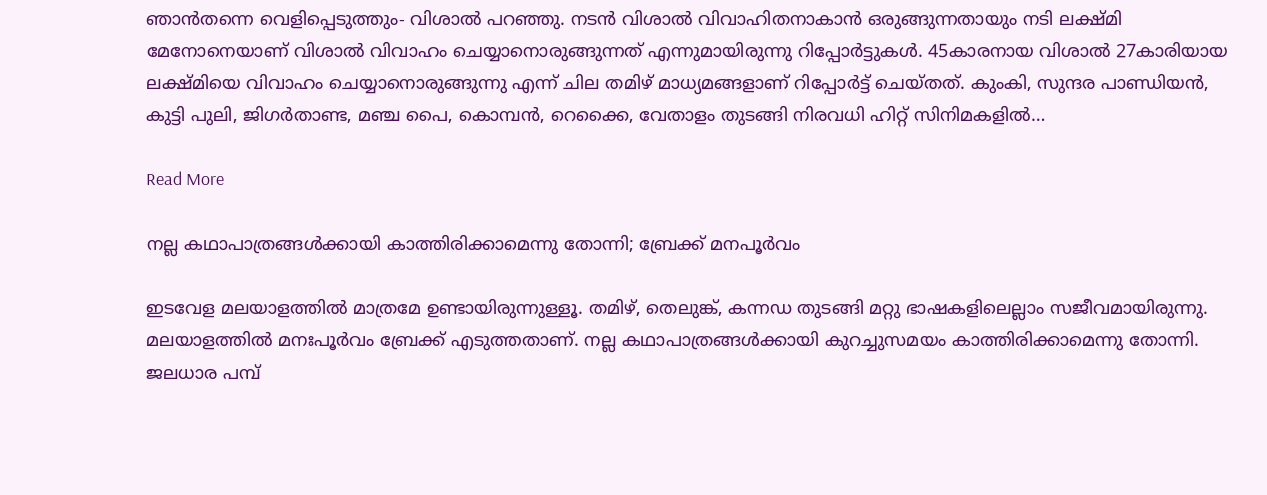ഞാന്‍തന്നെ വെളിപ്പെടുത്തും- വിശാല്‍ പറഞ്ഞു. നടന്‍ വിശാല്‍ വിവാഹിതനാകാൻ ഒരുങ്ങുന്നതായും നടി ലക്ഷ്മി മേനോനെയാണ് വിശാല്‍ വിവാഹം ചെയ്യാനൊരുങ്ങുന്നത് എന്നുമായിരുന്നു റിപ്പോര്‍ട്ടുകൾ. 45കാരനായ വിശാല്‍ 27കാരിയായ ലക്ഷ്മിയെ വിവാഹം ചെയ്യാനൊരുങ്ങുന്നു എന്ന് ചില തമിഴ് മാധ്യമങ്ങളാണ് റിപ്പോർട്ട് ചെയ്തത്. കുംകി, സുന്ദര പാണ്ഡിയൻ, കുട്ടി പുലി, ജിഗര്‍താണ്ട, മഞ്ച പൈ, കൊമ്പന്‍, റെക്കൈ, വേതാളം തുടങ്ങി നിരവധി ഹിറ്റ് സിനിമകളില്‍…

Read More

നല്ല കഥാപാത്രങ്ങള്‍ക്കായി കാത്തിരിക്കാമെന്നു തോന്നി; ബ്രേക്ക് മനപൂർവം

ഇടവേള മലയാളത്തില്‍ മാത്രമേ ഉണ്ടായിരുന്നുള്ളൂ. തമിഴ്, തെലുങ്ക്, കന്നഡ തുടങ്ങി മറ്റു ഭാഷകളിലെല്ലാം സജീവമായിരുന്നു. മലയാളത്തില്‍ മനഃപൂര്‍വം ബ്രേക്ക് എടുത്തതാണ്. നല്ല കഥാപാത്രങ്ങള്‍ക്കായി കുറച്ചുസമയം കാത്തിരിക്കാമെന്നു തോന്നി. ജലധാര പമ്പ്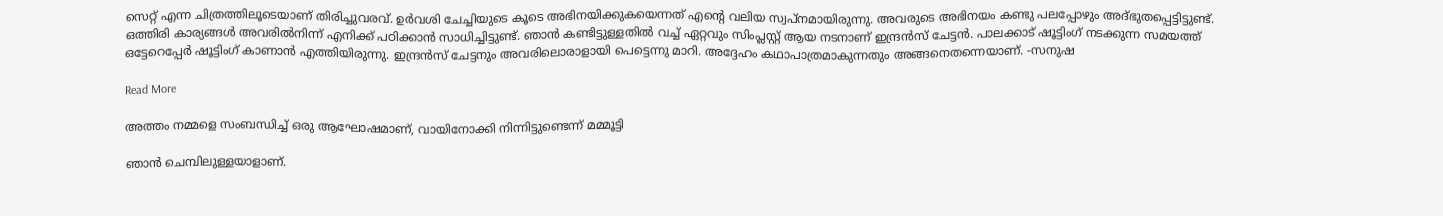സെറ്റ് എന്ന ചിത്രത്തിലൂടെയാണ് തിരിച്ചുവരവ്. ഉര്‍വശി ചേച്ചിയുടെ കൂടെ അഭിനയിക്കുകയെന്നത് എന്‍റെ വലിയ സ്വപ്നമായിരുന്നു. അവരുടെ അഭിനയം കണ്ടു പലപ്പോഴും അദ്ഭുതപ്പെട്ടിട്ടുണ്ട്. ഒത്തിരി കാര്യങ്ങള്‍ അവരില്‍നിന്ന് എനിക്ക് പഠിക്കാന്‍ സാധിച്ചിട്ടുണ്ട്. ഞാന്‍ കണ്ടിട്ടുള്ളതില്‍ വച്ച് ഏറ്റവും സിംപ്ലസ്റ്റ് ആയ നടനാണ് ഇന്ദ്രന്‍സ് ചേട്ടന്‍. പാലക്കാട് ഷൂട്ടിംഗ് നടക്കുന്ന സമയത്ത് ഒട്ടേറെപ്പേര്‍ ഷൂട്ടിംഗ് കാണാന്‍ എത്തിയിരുന്നു. ഇന്ദ്രന്‍സ് ചേട്ടനും അവരിലൊരാളായി പെട്ടെന്നു മാറി. അദ്ദേഹം കഥാപാത്രമാകുന്നതും അങ്ങനെതന്നെയാണ്. -സനുഷ

Read More

അത്തം നമ്മളെ സംബന്ധിച്ച് ഒരു ആഘോഷമാണ്, വായിനോക്കി നിന്നിട്ടുണ്ടെന്ന് മമ്മൂട്ടി

ഞാന്‍ ചെമ്പിലുള്ളയാളാണ്.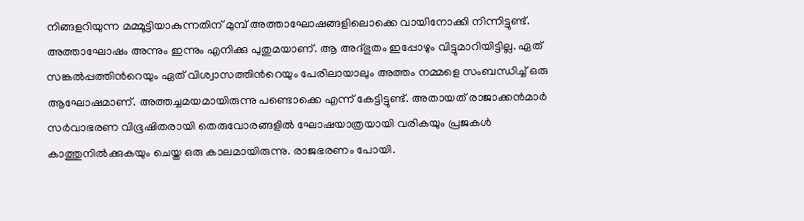നിങ്ങളറിയുന്ന മമ്മൂട്ടിയാകുന്നതിന് മുമ്പ് അത്താഘോഷങ്ങളിലൊക്കെ വായിനോക്കി നിന്നിട്ടുണ്ട്. അത്താഘോഷം അന്നും ഇന്നും എനിക്കു പുതുമയാണ്. ആ അദ്ഭുതം ഇപ്പോഴും വിട്ടുമാറിയിട്ടില്ല. ഏത് സങ്കല്‍പ്പത്തിന്‍റെയും ഏത് വിശ്വാസത്തിന്‍റെയും പേരിലായാലും അത്തം നമ്മളെ സംബന്ധിച്ച് ഒരു ആഘോഷമാണ്. അത്തച്ചമയമായിരുന്നു പണ്ടൊക്കെ എന്ന് കേട്ടിട്ടുണ്ട്. അതായത് രാജാക്കന്‍മാര്‍ സര്‍വാഭരണ വിഭൂഷിതരായി തെരുവോരങ്ങളില്‍ ഘോഷയാത്രയായി വരികയും പ്രജകള്‍ കാത്തുനില്‍ക്കുകയും ചെയ്ത ഒരു കാലമായിരുന്നു. രാജഭരണം പോയി.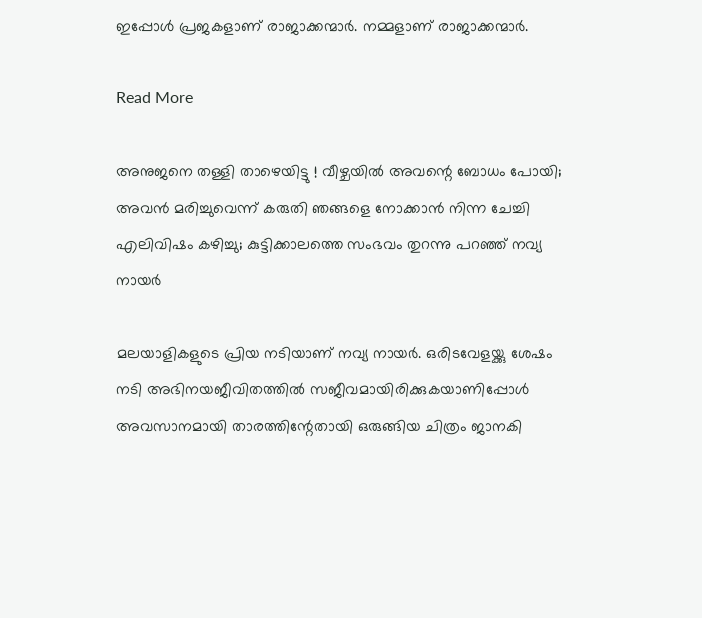ഇപ്പോള്‍ പ്രജകളാണ് രാജാക്കന്മാര്‍. നമ്മളാണ് രാജാക്കന്മാര്‍.

Read More

അനുജനെ തള്ളി താഴെയിട്ടു ! വീഴ്ചയില്‍ അവന്റെ ബോധം പോയി; അവന്‍ മരിച്ചുവെന്ന് കരുതി ഞങ്ങളെ നോക്കാന്‍ നിന്ന ചേച്ചി എലിവിഷം കഴിച്ചു; കുട്ടിക്കാലത്തെ സംഭവം തുറന്നു പറഞ്ഞ് നവ്യ നായര്‍

മലയാളികളുടെ പ്രിയ നടിയാണ് നവ്യ നായര്‍. ഒരിടവേളയ്ക്കു ശേഷം നടി അഭിനയജീവിതത്തില്‍ സജീവമായിരിക്കുകയാണിപ്പോള്‍ അവസാനമായി താരത്തിന്റേതായി ഒരുങ്ങിയ ചിത്രം ജാനകി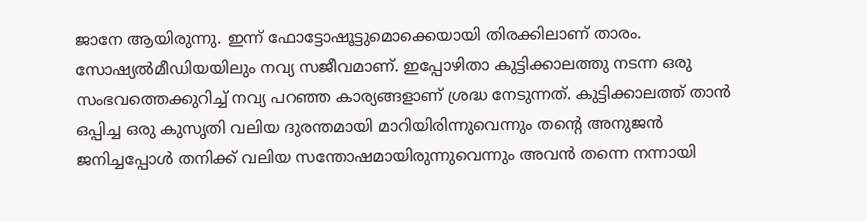ജാനേ ആയിരുന്നു. ഇന്ന് ഫോട്ടോഷൂട്ടുമൊക്കെയായി തിരക്കിലാണ് താരം. സോഷ്യല്‍മീഡിയയിലും നവ്യ സജീവമാണ്. ഇപ്പോഴിതാ കുട്ടിക്കാലത്തു നടന്ന ഒരു സംഭവത്തെക്കുറിച്ച് നവ്യ പറഞ്ഞ കാര്യങ്ങളാണ് ശ്രദ്ധ നേടുന്നത്. കുട്ടിക്കാലത്ത് താന്‍ ഒപ്പിച്ച ഒരു കുസൃതി വലിയ ദുരന്തമായി മാറിയിരിന്നുവെന്നും തന്റെ അനുജന്‍ ജനിച്ചപ്പോള്‍ തനിക്ക് വലിയ സന്തോഷമായിരുന്നുവെന്നും അവന്‍ തന്നെ നന്നായി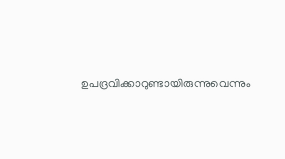ഉപദ്രവിക്കാറുണ്ടായിരുന്നുവെന്നും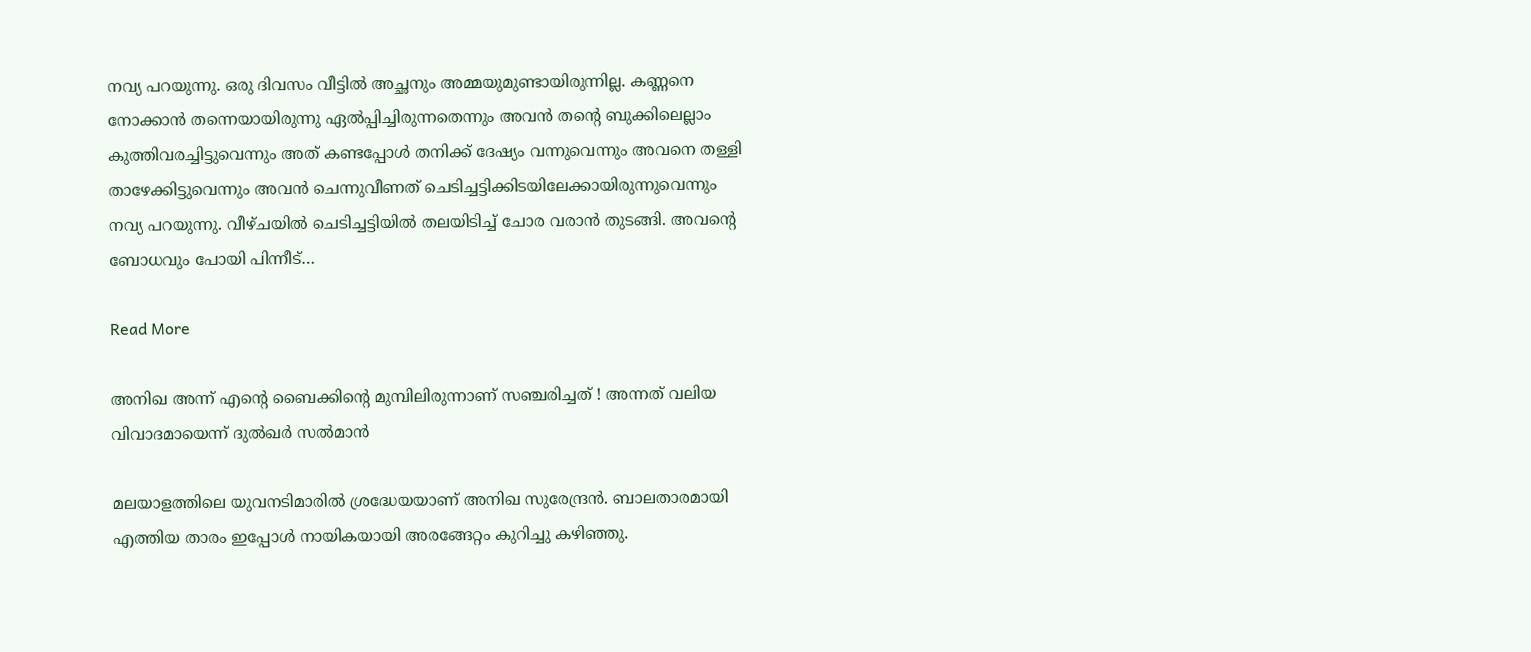നവ്യ പറയുന്നു. ഒരു ദിവസം വീട്ടില്‍ അച്ഛനും അമ്മയുമുണ്ടായിരുന്നില്ല. കണ്ണനെ നോക്കാന്‍ തന്നെയായിരുന്നു ഏല്‍പ്പിച്ചിരുന്നതെന്നും അവന്‍ തന്റെ ബുക്കിലെല്ലാം കുത്തിവരച്ചിട്ടുവെന്നും അത് കണ്ടപ്പോള്‍ തനിക്ക് ദേഷ്യം വന്നുവെന്നും അവനെ തള്ളി താഴേക്കിട്ടുവെന്നും അവന്‍ ചെന്നുവീണത് ചെടിച്ചട്ടിക്കിടയിലേക്കായിരുന്നുവെന്നും നവ്യ പറയുന്നു. വീഴ്ചയില്‍ ചെടിച്ചട്ടിയില്‍ തലയിടിച്ച് ചോര വരാന്‍ തുടങ്ങി. അവന്റെ ബോധവും പോയി പിന്നീട്…

Read More

അനിഖ അന്ന് എന്റെ ബൈക്കിന്റെ മുമ്പിലിരുന്നാണ് സഞ്ചരിച്ചത് ! അന്നത് വലിയ വിവാദമായെന്ന് ദുല്‍ഖര്‍ സല്‍മാന്‍

മലയാളത്തിലെ യുവനടിമാരില്‍ ശ്രദ്ധേയയാണ് അനിഖ സുരേന്ദ്രന്‍. ബാലതാരമായി എത്തിയ താരം ഇപ്പോള്‍ നായികയായി അരങ്ങേറ്റം കുറിച്ചു കഴിഞ്ഞു.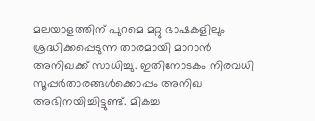മലയാളത്തിന് പുറമെ മറ്റു ഭാഷകളിലും ശ്രദ്ധിക്കപ്പെടുന്ന താരമായി മാറാന്‍ അനിഖക്ക് സാധിച്ചു. ഇതിനോടകം നിരവധി സൂപ്പര്‍താരങ്ങള്‍ക്കൊപ്പം അനിഖ അഭിനയിച്ചിട്ടുണ്ട്. മികച്ച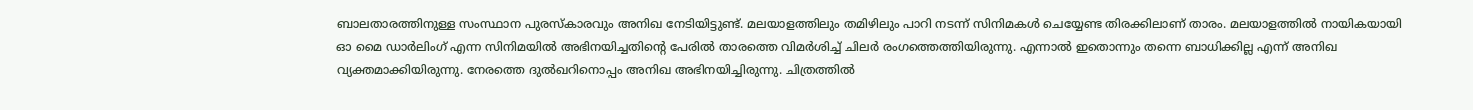ബാലതാരത്തിനുള്ള സംസ്ഥാന പുരസ്‌കാരവും അനിഖ നേടിയിട്ടുണ്ട്. മലയാളത്തിലും തമിഴിലും പാറി നടന്ന് സിനിമകള്‍ ചെയ്യേണ്ട തിരക്കിലാണ് താരം. മലയാളത്തില്‍ നായികയായി ഓ മൈ ഡാര്‍ലിംഗ് എന്ന സിനിമയില്‍ അഭിനയിച്ചതിന്റെ പേരില്‍ താരത്തെ വിമര്‍ശിച്ച് ചിലര്‍ രംഗത്തെത്തിയിരുന്നു. എന്നാല്‍ ഇതൊന്നും തന്നെ ബാധിക്കില്ല എന്ന് അനിഖ വ്യക്തമാക്കിയിരുന്നു. നേരത്തെ ദുല്‍ഖറിനൊപ്പം അനിഖ അഭിനയിച്ചിരുന്നു. ചിത്രത്തില്‍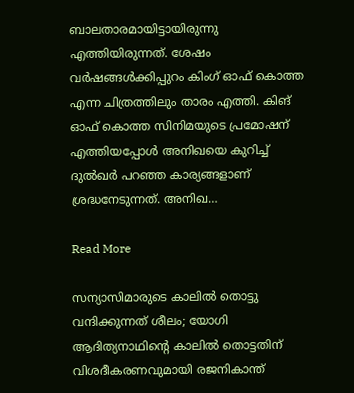ബാലതാരമായിട്ടായിരുന്നു എത്തിയിരുന്നത്. ശേഷം വര്‍ഷങ്ങള്‍ക്കിപ്പുറം കിംഗ് ഓഫ് കൊത്ത എന്ന ചിത്രത്തിലും താരം എത്തി. കിങ് ഓഫ് കൊത്ത സിനിമയുടെ പ്രമോഷന് എത്തിയപ്പോള്‍ അനിഖയെ കുറിച്ച് ദുല്‍ഖര്‍ പറഞ്ഞ കാര്യങ്ങളാണ് ശ്രദ്ധനേടുന്നത്. അനിഖ…

Read More

സന്യാസിമാരുടെ കാലിൽ തൊട്ടു വന്ദിക്കുന്നത് ശീലം; യോഗി ആദിത്യനാഥിന്‍റെ കാലിൽ തൊട്ടതിന് വിശദീകരണവുമായി രജനികാന്ത്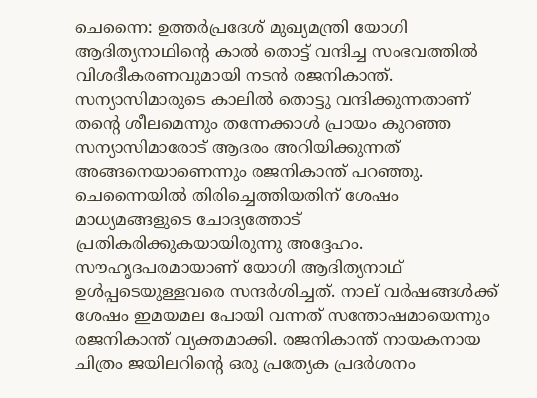ചെന്നൈ: ഉത്തർപ്രദേശ് മുഖ്യമന്ത്രി യോഗി ആദിത്യനാഥിന്‍റെ കാൽ തൊട്ട് വന്ദിച്ച സംഭവത്തിൽ വിശദീകരണവുമായി നടൻ രജനികാന്ത്. സന്യാസിമാരുടെ കാലിൽ തൊട്ടു വന്ദിക്കുന്നതാണ് തന്‍റെ ശീലമെന്നും തന്നേക്കാൾ പ്രായം കുറഞ്ഞ സന്യാസിമാരോട് ആദരം അറിയിക്കുന്നത് അങ്ങനെയാണെന്നും രജനികാന്ത് പറഞ്ഞു. ചെന്നൈയിൽ തിരിച്ചെത്തിയതിന് ശേഷം മാധ്യമങ്ങളുടെ ചോദ്യത്തോട് പ്രതികരിക്കുകയായിരുന്നു അദ്ദേഹം. സൗഹൃദപരമായാണ് യോഗി ആദിത്യനാഥ് ഉൾപ്പടെയുള്ളവരെ സന്ദർശിച്ചത്. നാല് വർഷങ്ങൾക്ക് ശേഷം ഇമയമല പോയി വന്നത് സന്തോഷമായെന്നും രജനികാന്ത് വ്യക്തമാക്കി. രജനികാന്ത് നായകനായ ചിത്രം ജയിലറിന്‍റെ ഒരു പ്രത്യേക പ്രദര്‍ശനം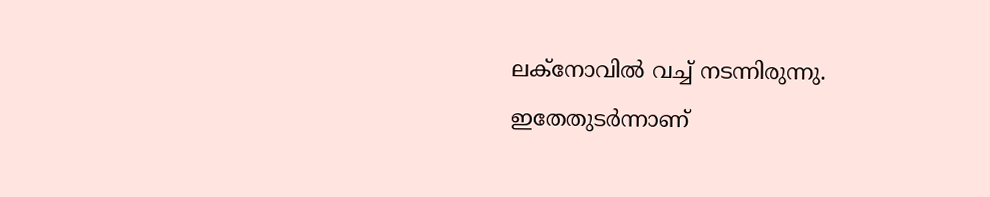ലക്നോവിൽ വച്ച് നടന്നിരുന്നു. ഇതേതുടർന്നാണ്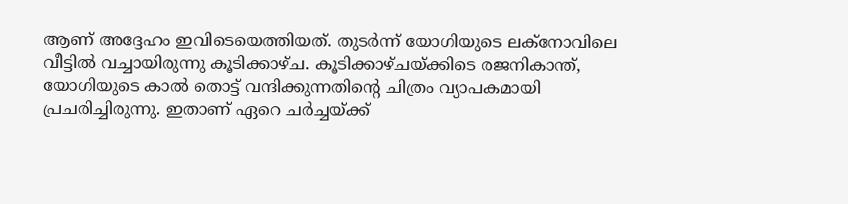ആണ് അദ്ദേഹം ഇവിടെയെത്തിയത്. തുടർന്ന് യോഗിയുടെ ലക്നോവിലെ വീട്ടിൽ വച്ചായിരുന്നു കൂടിക്കാഴ്ച. കൂടിക്കാഴ്ചയ്ക്കിടെ രജനികാന്ത്, യോഗിയുടെ കാൽ തൊട്ട് വന്ദിക്കുന്നതിന്‍റെ ചിത്രം വ്യാപകമായി പ്രചരിച്ചിരുന്നു. ഇതാണ് ഏറെ ചർച്ചയ്ക്ക്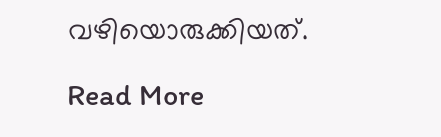വഴിയൊരുക്കിയത്.

Read More